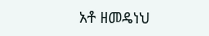አቶ ዘመዴነህ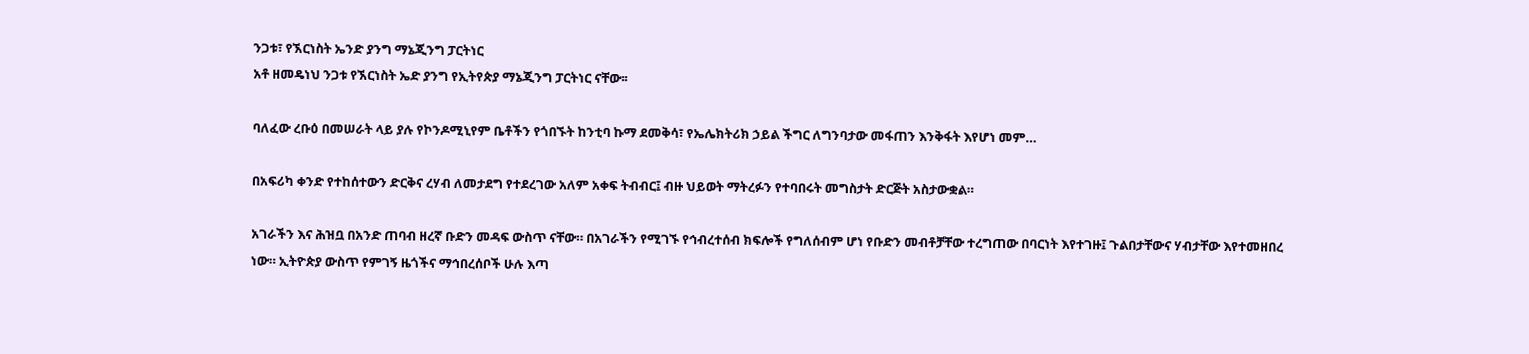ንጋቱ፣ የኧርነስት ኤንድ ያንግ ማኔጂንግ ፓርትነር
አቶ ዘመዴነህ ንጋቱ የኧርነስት ኤድ ያንግ የኢትየጵያ ማኔጂንግ ፓርትነር ናቸው፡፡

ባለፈው ረቡዕ በመሠራት ላይ ያሉ የኮንዶሚኒየም ቤቶችን የጎበኙት ከንቲባ ኩማ ደመቅሳ፣ የኤሌክትሪክ ኃይል ችግር ለግንባታው መፋጠን እንቅፋት እየሆነ መም…

በአፍሪካ ቀንድ የተከሰተውን ድርቅና ረሃብ ለመታደግ የተደረገው አለም አቀፍ ትብብር፤ ብዙ ህይወት ማትረፉን የተባበሩት መግስታት ድርጅት አስታውቋል።

አገራችን እና ሕዝቧ በአንድ ጠባብ ዘረኛ ቡድን መዳፍ ውስጥ ናቸው። በአገራችን የሚገኙ የኅብረተሰብ ክፍሎች የግለሰብም ሆነ የቡድን መብቶቻቸው ተረግጠው በባርነት እየተገዙ፤ ጉልበታቸውና ሃብታቸው እየተመዘበረ ነው። ኢትዮጵያ ውስጥ የምገኝ ዜጎችና ማኅበረሰቦች ሁሉ እጣ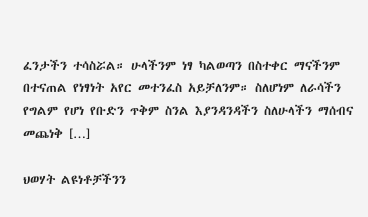ፈንታችን ተሳስሯል። ሁላችንም ነፃ ካልወጣን በስተቀር ማናችንም በተናጠል የነፃነት አየር መተንፈስ አይቻለንም። ስለሆነም ለራሳችን የግልም የሆነ የቡድን ጥቅም ስንል እያንዳንዳችን ስለሁላችን ማሰብና መጨነቅ […]

ህወሃት ልዩነቶቻችንን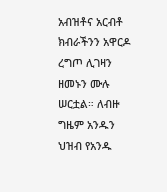አብዝቶና አርብቶ ክብራችንን አዋርዶ ረግጦ ሊገዛን ዘመኑን ሙሉ ሠርቷል። ለብዙ ግዜም አንዱን ህዝብ የአንዱ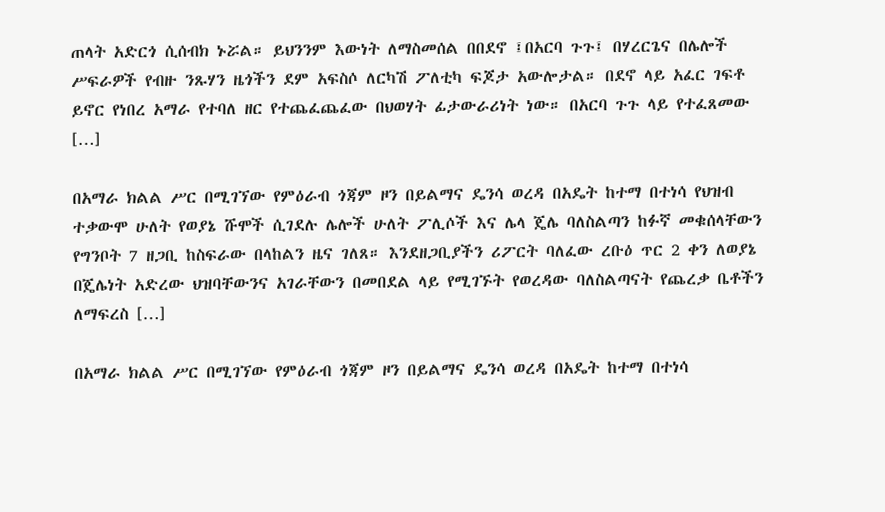ጠላት አድርጎ ሲሰብክ ኑሯል። ይህንንም እውነት ለማስመሰል በበደኖ ፤በአርባ ጉጉ፤ በሃረርጌና በሌሎች ሥፍራዎች የብዙ ንጹሃን ዜጎችን ደም አፍስሶ ለርካሽ ፖለቲካ ፍጆታ አውሎታል። በደኖ ላይ አፈር ገፍቶ ይኖር የነበረ አማራ የተባለ ዘር የተጨፈጨፈው በህወሃት ፊታውራሪነት ነው። በአርባ ጉጉ ላይ የተፈጸመው […]

በአማራ ክልል ሥር በሚገኘው የምዕራብ ጎጃም ዞን በይልማና ዴንሳ ወረዳ በአዴት ከተማ በተነሳ የህዝብ ተቃውሞ ሁለት የወያኔ ሹሞች ሲገደሉ ሌሎች ሁለት ፖሊሶች እና ሌላ ጄሌ ባለስልጣን ከፉኛ መቁሰላቸውን የግንቦት 7 ዘጋቢ ከስፍራው በላከልን ዜና ገለጸ። እንደዘጋቢያችን ሪፖርት ባለፈው ረቡዕ ጥር 2 ቀን ለወያኔ በጄሌነት አድረው ህዝባቸውንና አገራቸውን በመበደል ላይ የሚገኙት የወረዳው ባለስልጣናት የጨረቃ ቤቶችን ለማፍረስ […]

በአማራ ክልል ሥር በሚገኘው የምዕራብ ጎጃም ዞን በይልማና ዴንሳ ወረዳ በአዴት ከተማ በተነሳ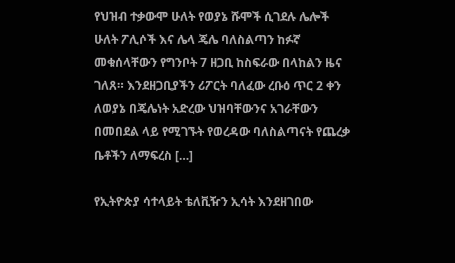የህዝብ ተቃውሞ ሁለት የወያኔ ሹሞች ሲገደሉ ሌሎች ሁለት ፖሊሶች እና ሌላ ጄሌ ባለስልጣን ከፉኛ መቁሰላቸውን የግንቦት 7 ዘጋቢ ከስፍራው በላከልን ዜና ገለጸ። እንደዘጋቢያችን ሪፖርት ባለፈው ረቡዕ ጥር 2 ቀን ለወያኔ በጄሌነት አድረው ህዝባቸውንና አገራቸውን በመበደል ላይ የሚገኙት የወረዳው ባለስልጣናት የጨረቃ ቤቶችን ለማፍረስ […]

የኢትዮጵያ ሳተላይት ቴለቪዥን ኢሳት እንደዘገበው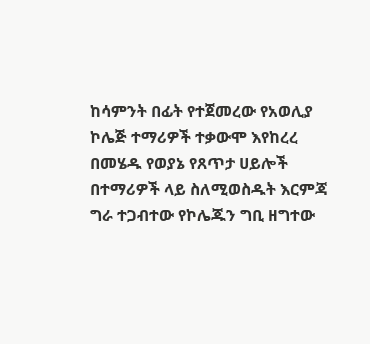ከሳምንት በፊት የተጀመረው የአወሊያ ኮሌጅ ተማሪዎች ተቃውሞ እየከረረ በመሄዱ የወያኔ የጸጥታ ሀይሎች በተማሪዎች ላይ ስለሚወስዱት እርምጃ ግራ ተጋብተው የኮሌጁን ግቢ ዘግተው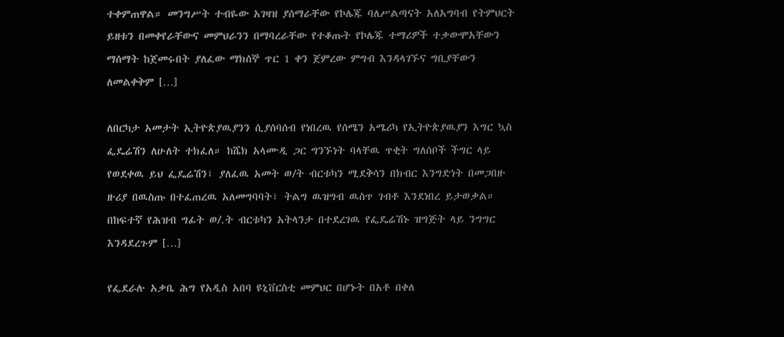ተቀምጠዋል። መንግሥት ተብዬው አገዛዝ ያሰማራቸው የኮሌጁ ባለሥልጣናት አለአግባብ የትምህርት ይዘቱን በመቀየራቸውና መምህራንን በማባረራቸው የተቆጡት የኮሌጁ ተማሪዎች ተቃውሞአቸውን ማሰማት ከጀመሩበት ያለፈው ማክሰኞ ጥር 1 ቀን ጀምረው ምግብ እንዳላገኙና ግቢያቸውን ለመልቀቅም […]

ለበርካታ አመታት ኢትዮጵያዉያንን ሲያሰባሰብ የነበረዉ የሰሜን አሜሪካ የኢትዮጵያዉያን እግር ኳስ ፌዴሬሽን ለሁለት ተክፈለ። ከሼክ አላሙዲ ጋር ግንኙነት ባላቸዉ ጥቂት ግለሰቦች ችግር ላይ የወደቀዉ ይህ ፌዴሬሽን፣ ያለፈዉ አመት ወ/ት ብርቱካን ሚደቅሳን በክብር እንግድነት በመጋበዙ ዙሪያ በዉስጡ በተፈጠረዉ አለመግባባት፣ ትልግ ዉዝግብ ዉስጥ ገብቶ እንደነበረ ይታወቃል። በከፍተኛ የሕዝብ ግፊት ወ/.ት ብርቱካን አትላንታ በተደረገዉ የፌዴሬሽኑ ዝግጅት ላይ ንግግር እንዳደረጉም […]

የፌደራሉ አቃቤ ሕግ የአዲስ አበባ ዩኒቨርስቲ መምህር በሆኑት በአቶ በቀለ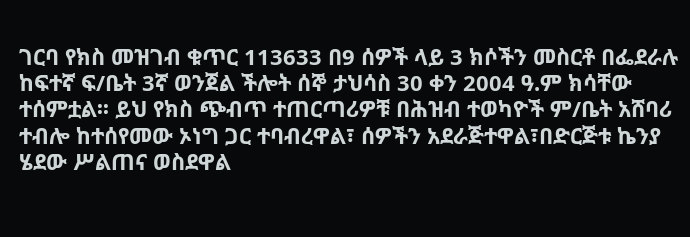ገርባ የክስ መዝገብ ቁጥር 113633 በ9 ሰዎች ላይ 3 ክሶችን መስርቶ በፌደራሉ ከፍተኛ ፍ/ቤት 3ኛ ወንጀል ችሎት ሰኞ ታህሳስ 30 ቀን 2004 ዓ.ም ክሳቸው ተሰምቷል፡፡ ይህ የክስ ጭብጥ ተጠርጣሪዎቹ በሕዝብ ተወካዮች ም/ቤት አሸባሪ ተብሎ ከተሰየመው ኦነግ ጋር ተባብረዋል፣ ሰዎችን አደራጅተዋል፣በድርጅቱ ኬንያ ሄደው ሥልጠና ወስደዋል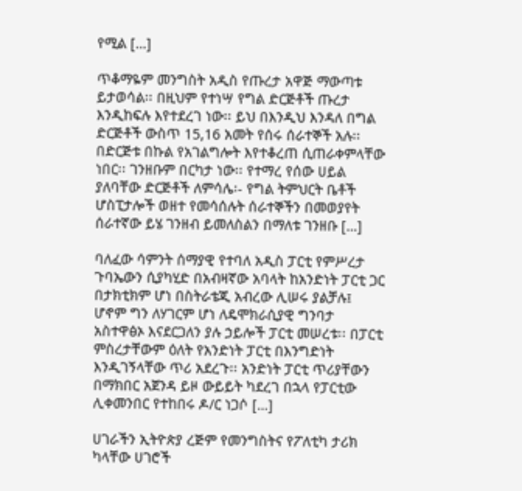የሚል […]

ጥቆማዬም መንግስት አዲስ የጡረታ አዋጅ ማውጣቱ ይታወሳል፡፡ በዚህም የተነሣ የግል ድርጅቶች ጡረታ እንዲከፍሉ እየተደረገ ነው፡፡ ይህ በእንዲህ እንዳለ በግል ድርጅቶች ውስጥ 15,16 አመት የሰሩ ሰራተኞች አሉ፡፡ በድርጅቱ በኩል የአገልግሎት እየተቆረጠ ሲጠራቀምላቸው ነበር፡፡ ገንዘቡም በርካታ ነው፡፡ የተማረ የሰው ሀይል ያለባቸው ድርጅቶች ለምሳሌ፡- የግል ትምህርት ቤቶች ሆስፒታሎች ወዘተ የመሳሰሉት ሰራተኞችን በመወያየት ሰራተኛው ይሄ ገንዘብ ይመለስልን በማለቱ ገንዘቡ […]

ባለፈው ሳምንት ሰማያዊ የተባለ አዲስ ፓርቲ የምሥረታ ጉባኤውን ሲያካሂድ በአብዛኛው አባላት ከአንድነት ፓርቲ ጋር በታክቲክም ሆነ በስትራቴጂ አብረው ሊሠሩ ያልቻሉ፤ ሆኖም ግን ለሃገርም ሆነ ለዴሞክራሲያዊ ግንባታ አስተዋፅኦ እናደርጋለን ያሉ ኃይሎች ፓርቲ መሠረቱ፡፡ በፓርቲ ምስረታቸውም ዕለት የአንድነት ፓርቲ በእንግድነት እንዲገኝላቸው ጥሪ አደረጉ፡፡ አንድነት ፓርቲ ጥሪያቸውን በማክበር አጀንዳ ይዞ ውይይት ካደረገ በኋላ የፓርቲው ሊቀመንበር የተከበሩ ዶ/ር ነጋሶ […]

ሀገራችን ኢትዮጵያ ረጅም የመንግስትና የፖለቲካ ታሪክ ካላቸው ሀገሮች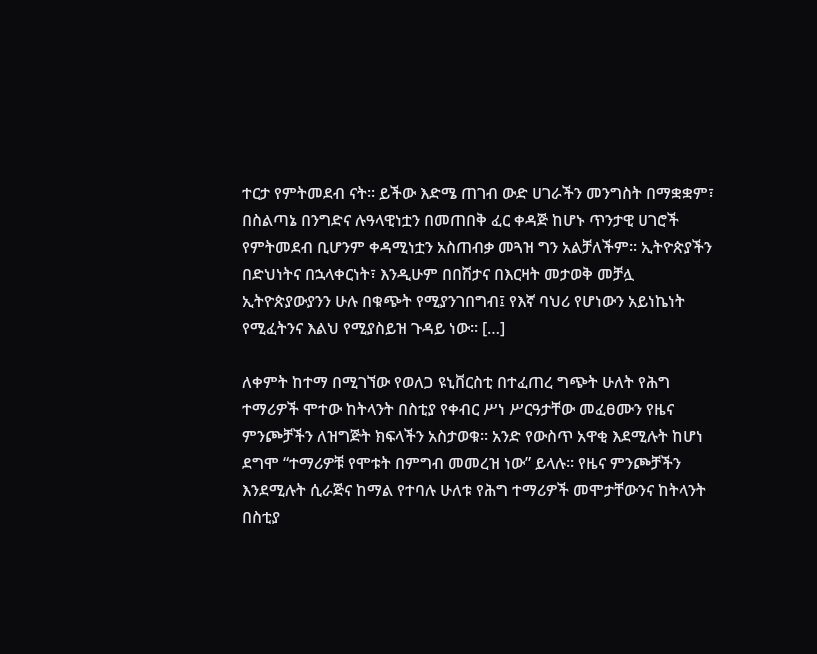ተርታ የምትመደብ ናት፡፡ ይችው እድሜ ጠገብ ውድ ሀገራችን መንግስት በማቋቋም፣ በስልጣኔ በንግድና ሉዓላዊነቷን በመጠበቅ ፈር ቀዳጅ ከሆኑ ጥንታዊ ሀገሮች የምትመደብ ቢሆንም ቀዳሚነቷን አስጠብቃ መጓዝ ግን አልቻለችም፡፡ ኢትዮጵያችን በድህነትና በኋላቀርነት፣ እንዲሁም በበሽታና በእርዛት መታወቅ መቻሏ ኢትዮጵያውያንን ሁሉ በቁጭት የሚያንገበግብ፤ የእኛ ባህሪ የሆነውን አይነኬነት የሚፈትንና እልህ የሚያስይዝ ጉዳይ ነው፡፡ […]

ለቀምት ከተማ በሚገኘው የወለጋ ዩኒቨርስቲ በተፈጠረ ግጭት ሁለት የሕግ ተማሪዎች ሞተው ከትላንት በስቲያ የቀብር ሥነ ሥርዓታቸው መፈፀሙን የዜና ምንጮቻችን ለዝግጅት ክፍላችን አስታወቁ፡፡ አንድ የውስጥ አዋቂ እደሚሉት ከሆነ ደግሞ “ተማሪዎቹ የሞቱት በምግብ መመረዝ ነው” ይላሉ፡፡ የዜና ምንጮቻችን እንደሚሉት ሲራጅና ከማል የተባሉ ሁለቱ የሕግ ተማሪዎች መሞታቸውንና ከትላንት በስቲያ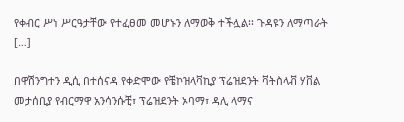የቀብር ሥነ ሥርዓታቸው የተፈፀመ መሆኑን ለማወቅ ተችሏል፡፡ ጉዳዩን ለማጣራት […]

በዋሽንግተን ዲሲ በተሰናዳ የቀድሞው የቼኮዝላቫኪያ ፕሬዝደንት ቫትስላቭ ሃቨል መታሰቢያ የብርማዋ አንሳንሱቺ፣ ፕሬዝደንት ኦባማ፣ ዳሊ ላማና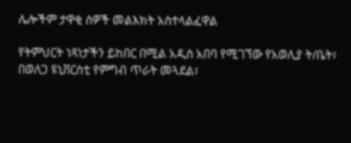ሌሎችም ታዋቂ ሰዎች መልእክት አስተላልፈዋል

የትምህርት ነጻነታችን ይከበር በሚል አዲስ አበባ የሚገኘው የአወሊያ ት/ቤት፣ በወለጋ ዩኒቨርስቲ የምግብ ጥራት መጓደል፣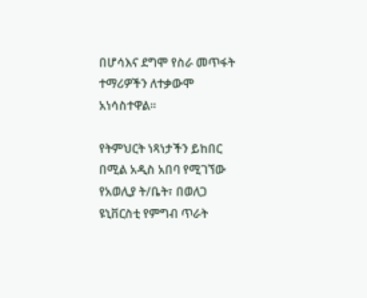በሆሳእና ደግሞ የስራ መጥፋት ተማሪዎችን ለተቃውሞ አነሳስተዋል።

የትምህርት ነጻነታችን ይከበር በሚል አዲስ አበባ የሚገኘው የአወሊያ ት/ቤት፣ በወለጋ ዩኒቨርስቲ የምግብ ጥራት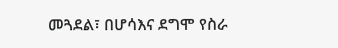መጓደል፣ በሆሳእና ደግሞ የስራ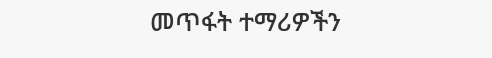መጥፋት ተማሪዎችን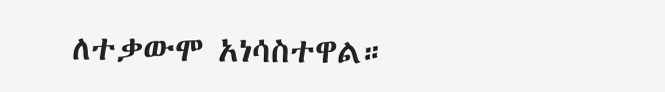ለተቃውሞ አነሳስተዋል።